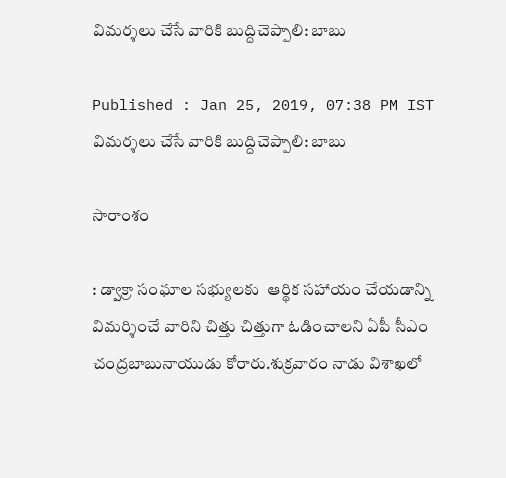విమర్శలు చేసే వారికి బుద్దిచెప్పాలి: బాబు

Published : Jan 25, 2019, 07:38 PM IST
విమర్శలు చేసే వారికి బుద్దిచెప్పాలి: బాబు

సారాంశం

: డ్వాక్రా సంఘాల సభ్యులకు  ఆర్థిక సహాయం చేయడాన్ని విమర్శించే వారిని చిత్తు చిత్తుగా ఓడించాలని ఏపీ సీఎం చంద్రబాబునాయుడు కోరారు.శుక్రవారం నాడు విశాఖలో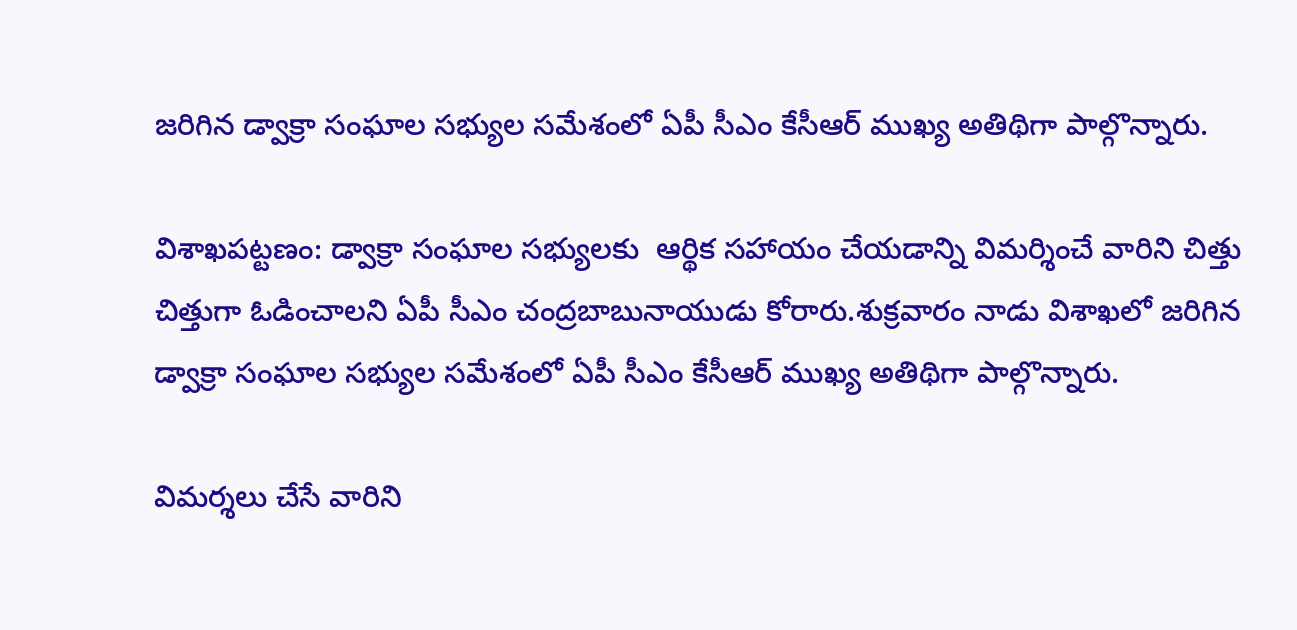జరిగిన డ్వాక్రా సంఘాల సభ్యుల సమేశంలో ఏపీ సీఎం కేసీఆర్ ముఖ్య అతిథిగా పాల్గొన్నారు.

విశాఖపట్టణం: డ్వాక్రా సంఘాల సభ్యులకు  ఆర్థిక సహాయం చేయడాన్ని విమర్శించే వారిని చిత్తు చిత్తుగా ఓడించాలని ఏపీ సీఎం చంద్రబాబునాయుడు కోరారు.శుక్రవారం నాడు విశాఖలో జరిగిన డ్వాక్రా సంఘాల సభ్యుల సమేశంలో ఏపీ సీఎం కేసీఆర్ ముఖ్య అతిథిగా పాల్గొన్నారు.

విమర్శలు చేసే వారిని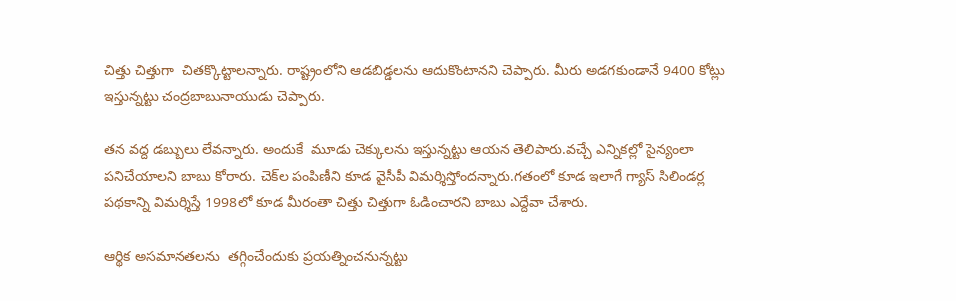చిత్తు చిత్తుగా  చితక్కొట్టాలన్నారు. రాష్ట్రంలోని ఆడబిడ్డలను ఆదుకొంటానని చెప్పారు. మీరు అడగకుండానే 9400 కోట్లు ఇస్తున్నట్టు చంద్రబాబునాయుడు చెప్పారు.

తన వద్ద డబ్బులు లేవన్నారు. అందుకే  మూడు చెక్కులను ఇస్తున్నట్టు ఆయన తెలిపారు.వచ్చే ఎన్నికల్లో సైన్యంలా పనిచేయాలని బాబు కోరారు. చెక్‌ల పంపిణీని కూడ వైసీపీ విమర్శిస్తోందన్నారు.గతంలో కూడ ఇలాగే గ్యాస్ సిలిండర్ల పథకాన్ని విమర్శిస్తే 1998లో కూడ మీరంతా చిత్తు చిత్తుగా ఓడించారని బాబు ఎద్దేవా చేశారు.

ఆర్థిక అసమానతలను  తగ్గించేందుకు ప్రయత్నించనున్నట్టు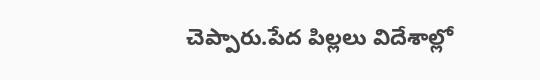చెప్పారు.పేద పిల్లలు విదేశాల్లో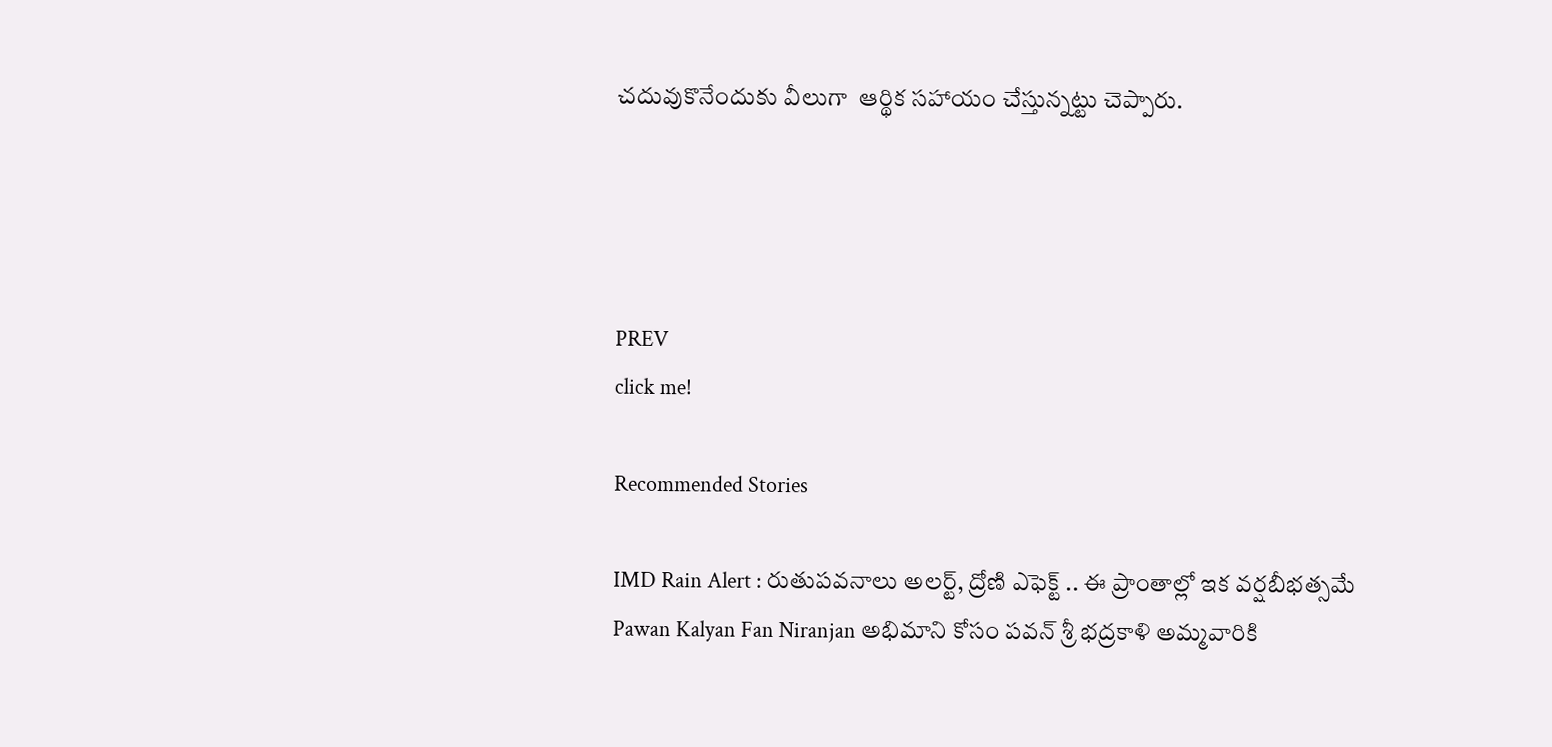చదువుకొనేందుకు వీలుగా  ఆర్థిక సహాయం చేస్తున్నట్టు చెప్పారు.




PREV
click me!

Recommended Stories

IMD Rain Alert : రుతుపవనాలు అలర్ట్, ద్రోణి ఎఫెక్ట్ .. ఈ ప్రాంతాల్లో ఇక వర్షబీభత్సమే
Pawan Kalyan Fan Niranjan అభిమాని కోసం పవన్ శ్రీ భద్రకాళి అమ్మవారికి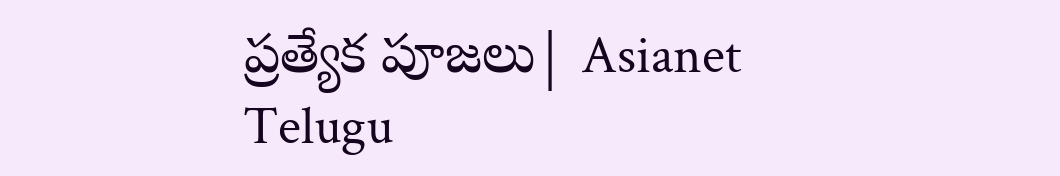ప్రత్యేక పూజలు| Asianet Telugu